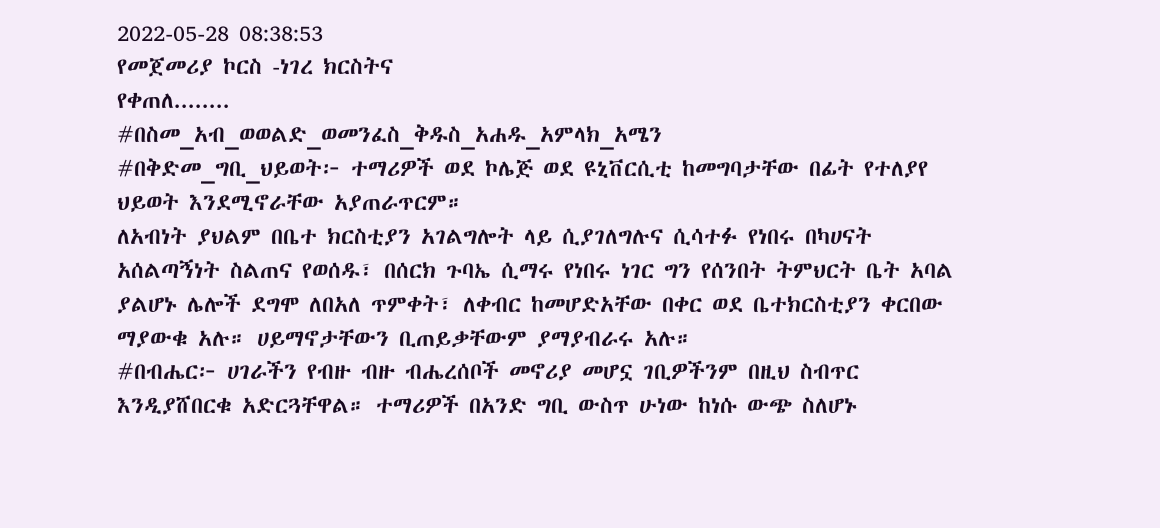2022-05-28 08:38:53
የመጀመሪያ ኮርስ -ነገረ ክርስትና
የቀጠለ........
#በስመ_አብ_ወወልድ_ወመንፈስ_ቅዱስ_አሐዱ_አምላክ_አሜን
#በቅድመ_ግቢ_ህይወት፦ ተማሪዎች ወደ ኮሌጅ ወደ ዩኒቨርሲቲ ከመግባታቸው በፊት የተለያየ ህይወት እንደሚኖራቸው አያጠራጥርም።
ለአብነት ያህልም በቤተ ክርስቲያን አገልግሎት ላይ ሲያገለግሉና ሲሳተፉ የነበሩ በካሀናት አሰልጣኝነት ስልጠና የወሰዱ፣ በሰርክ ጉባኤ ሲማሩ የነበሩ ነገር ግን የሰንበት ትምህርት ቤት አባል ያልሆኑ ሌሎች ደግሞ ለበአለ ጥምቀት፣ ለቀብር ከመሆድአቸው በቀር ወደ ቤተክርስቲያን ቀርበው ማያውቁ አሉ። ሀይማኖታቸውን ቢጠይቃቸውም ያማያብራሩ አሉ።
#በብሔር፦ ሀገራችን የብዙ ብዙ ብሔረሰቦች መኖሪያ መሆኗ ገቢዎችንም በዚህ ስብጥር እንዲያሸበርቁ አድርጓቸዋል። ተማሪዎች በአንድ ግቢ ውስጥ ሁነው ከነሱ ውጭ ስለሆኑ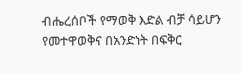ብሔረሰቦች የማወቅ እድል ብቻ ሳይሆን የመተዋወቅና በአንድነት በፍቅር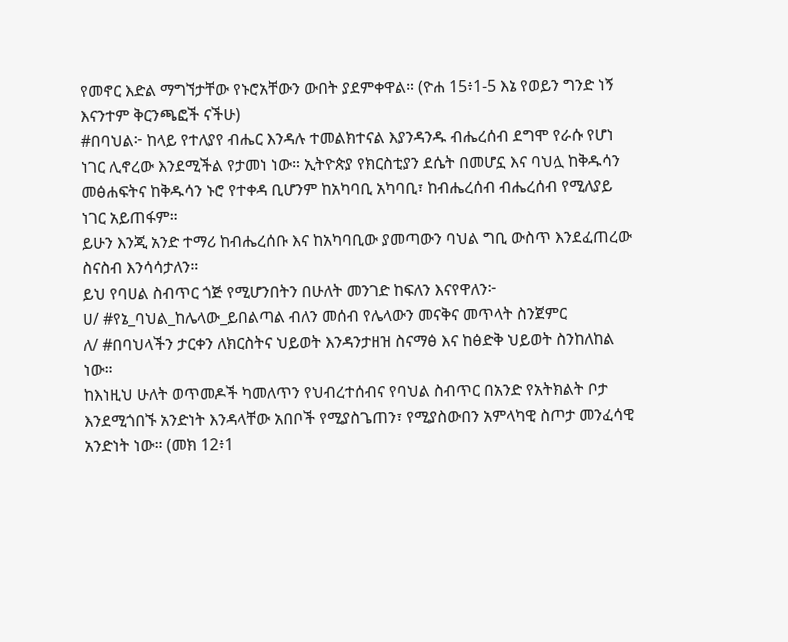የመኖር እድል ማግኘታቸው የኑሮአቸውን ውበት ያደምቀዋል። (ዮሐ 15፥1-5 እኔ የወይን ግንድ ነኝ እናንተም ቅርንጫፎች ናችሁ)
#በባህል፦ ከላይ የተለያየ ብሔር እንዳሉ ተመልክተናል እያንዳንዱ ብሔረሰብ ደግሞ የራሱ የሆነ ነገር ሊኖረው እንደሚችል የታመነ ነው። ኢትዮጵያ የክርስቲያን ደሴት በመሆኗ እና ባህሏ ከቅዱሳን መፅሐፍትና ከቅዱሳን ኑሮ የተቀዳ ቢሆንም ከአካባቢ አካባቢ፣ ከብሔረሰብ ብሔረሰብ የሚለያይ ነገር አይጠፋም።
ይሁን እንጂ አንድ ተማሪ ከብሔረሰቡ እና ከአካባቢው ያመጣውን ባህል ግቢ ውስጥ እንደፈጠረው ስናስብ እንሳሳታለን።
ይህ የባሀል ስብጥር ጎጅ የሚሆንበትን በሁለት መንገድ ከፍለን እናየዋለን፦
ሀ/ #የኔ_ባህል_ከሌላው_ይበልጣል ብለን መሰብ የሌላውን መናቅና መጥላት ስንጀምር
ለ/ #በባህላችን ታርቀን ለክርስትና ህይወት እንዳንታዘዝ ስናማፅ እና ከፅድቅ ህይወት ስንከለከል ነው።
ከእነዚህ ሁለት ወጥመዶች ካመለጥን የህብረተሰብና የባህል ስብጥር በአንድ የአትክልት ቦታ እንደሚጎበኙ አንድነት እንዳላቸው አበቦች የሚያስጌጠን፣ የሚያስውበን አምላካዊ ስጦታ መንፈሳዊ አንድነት ነው። (መክ 12፥1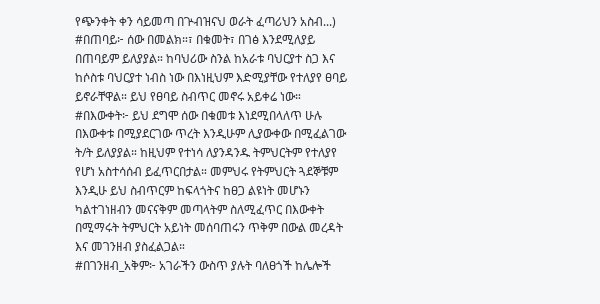የጭንቀት ቀን ሳይመጣ በጕብዝናህ ወራት ፈጣሪህን አስብ...)
#በጠባይ፦ ሰው በመልክ።፣ በቁመት፣ በገፅ እንደሚለያይ በጠባይም ይለያያል። ከባህሪው ስንል ከአራቱ ባህርያተ ስጋ እና ከሶስቱ ባህርያተ ነብስ ነው በእነዚህም እድሚያቸው የተለያየ ፀባይ ይኖራቸዋል። ይህ የፀባይ ስብጥር መኖሩ አይቀሬ ነው።
#በእውቀት፦ ይህ ደግሞ ሰው በቁመቱ እነደሚበላለጥ ሁሉ በእውቀቱ በሚያደርገው ጥረት እንዲሁም ሊያውቀው በሚፈልገው ት/ት ይለያያል። ከዚህም የተነሳ ለያንዳንዱ ትምህርትም የተለያየ የሆነ አስተሳሰብ ይፈጥርበታል። መምህሩ የትምህርት ጓደኞቹም እንዲሁ ይህ ስብጥርም ከፍላጎትና ከፀጋ ልዩነት መሆኑን ካልተገነዘብን መናናቅም መጣላትም ስለሚፈጥር በእውቀት በሚማሩት ትምህርት አይነት መሰባጠሩን ጥቅም በውል መረዳት እና መገንዘብ ያስፈልጋል።
#በገንዘብ_አቅም፦ አገራችን ውስጥ ያሉት ባለፀጎች ከሌሎች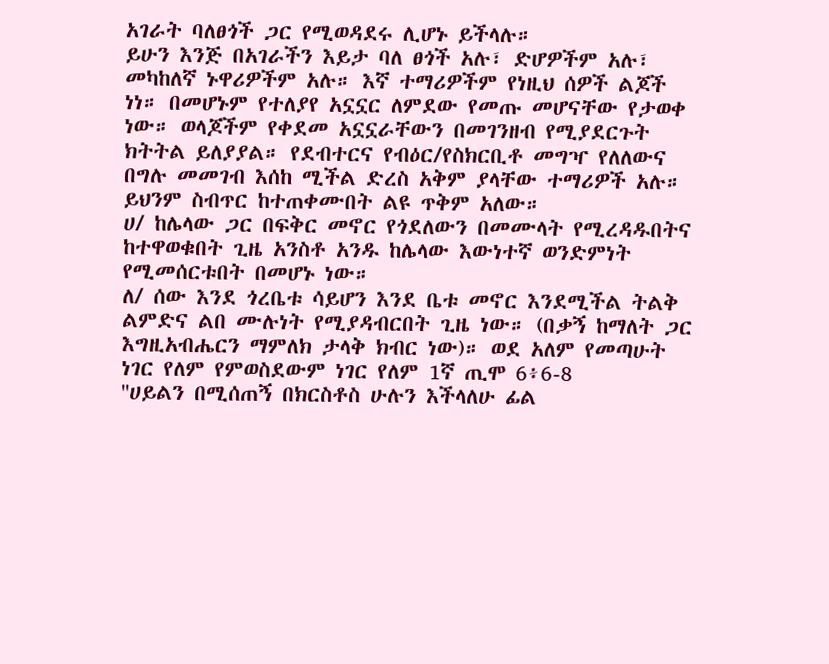አገራት ባለፀጎች ጋር የሚወዳደሩ ሊሆኑ ይችላሉ።
ይሁን እንጅ በአገራችን እይታ ባለ ፀጎች አሉ፣ ድሆዎችም አሉ፣ መካከለኛ ኑዋሪዎችም አሉ። እኛ ተማሪዎችም የነዚህ ሰዎች ልጆች ነነ። በመሆኑም የተለያየ አኗኗር ለምደው የመጡ መሆናቸው የታወቀ ነው። ወላጆችም የቀደመ አኗኗራቸውን በመገንዘብ የሚያደርጉት ክትትል ይለያያል። የደብተርና የብዕር/የስክርቢቶ መግዣ የለለውና በግሉ መመገብ እሰከ ሚችል ድረስ አቅም ያላቸው ተማሪዎች አሉ። ይህንም ስብጥር ከተጠቀሙበት ልዩ ጥቅም አለው።
ሀ/ ከሌላው ጋር በፍቅር መኖር የጎደለውን በመሙላት የሚረዳዱበትና ከተዋወቁበት ጊዜ አንስቶ አንዱ ከሌላው እውነተኛ ወንድምነት የሚመሰርቱበት በመሆኑ ነው።
ለ/ ሰው እንደ ጎረቤቱ ሳይሆን እንደ ቤቱ መኖር እንደሚችል ትልቅ ልምድና ልበ ሙሉነት የሚያዳብርበት ጊዜ ነው። (በቃኝ ከማለት ጋር እግዚአብሔርን ማምለክ ታላቅ ክብር ነው)። ወደ አለም የመጣሁት ነገር የለም የምወስደውም ነገር የለም 1ኛ ጢሞ 6፥6-8
''ሀይልን በሚሰጠኝ በክርስቶስ ሁሉን እችላለሁ ፊል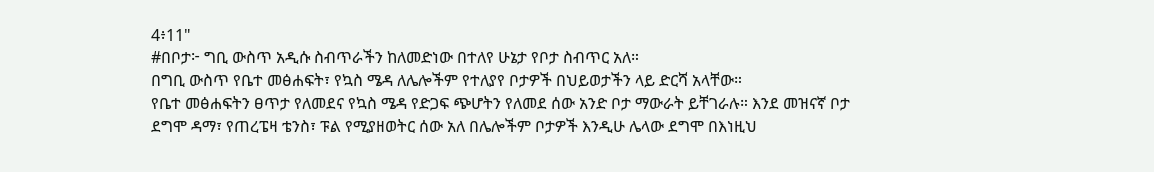4፥11"
#በቦታ፦ ግቢ ውስጥ አዲሱ ስብጥራችን ከለመድነው በተለየ ሁኔታ የቦታ ስብጥር አለ።
በግቢ ውስጥ የቤተ መፅሐፍት፣ የኳስ ሜዳ ለሌሎችም የተለያየ ቦታዎች በህይወታችን ላይ ድርሻ አላቸው።
የቤተ መፅሐፍትን ፀጥታ የለመደና የኳስ ሜዳ የድጋፍ ጭሆትን የለመደ ሰው አንድ ቦታ ማውራት ይቸገራሉ። እንደ መዝናኛ ቦታ ደግሞ ዳማ፣ የጠረፔዛ ቴንስ፣ ፑል የሚያዘወትር ሰው አለ በሌሎችም ቦታዎች እንዲሁ ሌላው ደግሞ በእነዚህ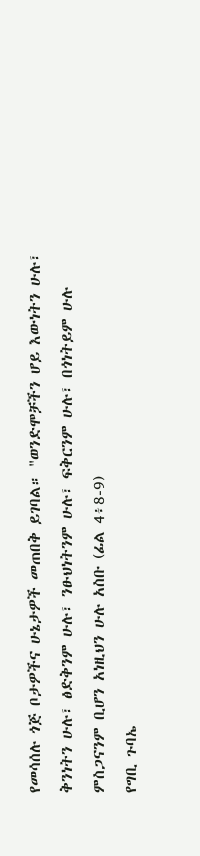የመሳሰሉ ጎጅ ቦታዎችና ሁኔታዎች መጠበቅ ይገባል። "ወንድሞቻችን ሆይ እውነትን ሁሉ፣ ቅንነትን ሁሉ፣ ፅድቅንም ሁሉ፣ ንፁህነትንም ሁሉ፣ ፍቅርንም ሁሉ፣ በጎነትይም ሁሉ ምስጋናንም ቢሆን አነዚህን ሁሉ አስቡ (ፊል 4፥8-9)
የግቢ ጉባኤ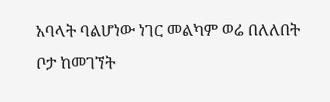አባላት ባልሆነው ነገር መልካም ወሬ በለለበት ቦታ ከመገኘት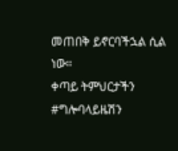መጠበቅ ይኖርባችኋል ሲል ነው።
ቀጣይ ትምህርታችን
#ግሎባላይዜሽን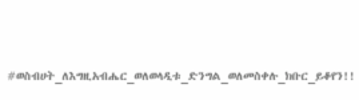#ወስብሀት_ለእግዚአብሔር_ወለወላዲቱ_ድንግል_ወለመስቀሉ_ክቡር_ይቆየን!!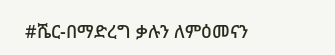#ሼር-በማድረግ ቃሉን ለምዕመናን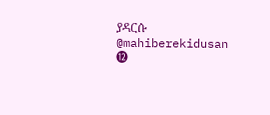ያዳርሱ
@mahiberekidusan
⓬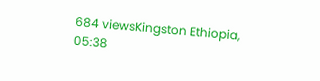684 viewsKingston Ethiopia, 05:38